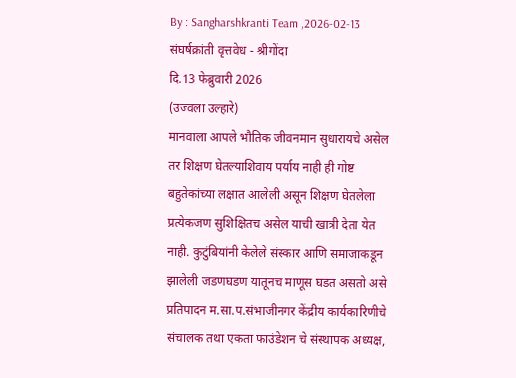By : Sangharshkranti Team ,2026-02-13
संघर्षक्रांती वृत्तवेध - श्रीगोंदा
दि.13 फेब्रुवारी 2026
(उज्वला उल्हारे)
मानवाला आपले भौतिक जीवनमान सुधारायचे असेल तर शिक्षण घेतल्याशिवाय पर्याय नाही ही गोष्ट बहुतेकांच्या लक्षात आलेली असून शिक्षण घेतलेला प्रत्येकजण सुशिक्षितच असेल याची खात्री देता येत नाही. कुटुंबियांनी केलेले संस्कार आणि समाजाकडून झालेली जडणघडण यातूनच माणूस घडत असतो असे प्रतिपादन म.सा.प.संभाजीनगर केंद्रीय कार्यकारिणीचे संचालक तथा एकता फाउंडेशन चे संस्थापक अध्यक्ष,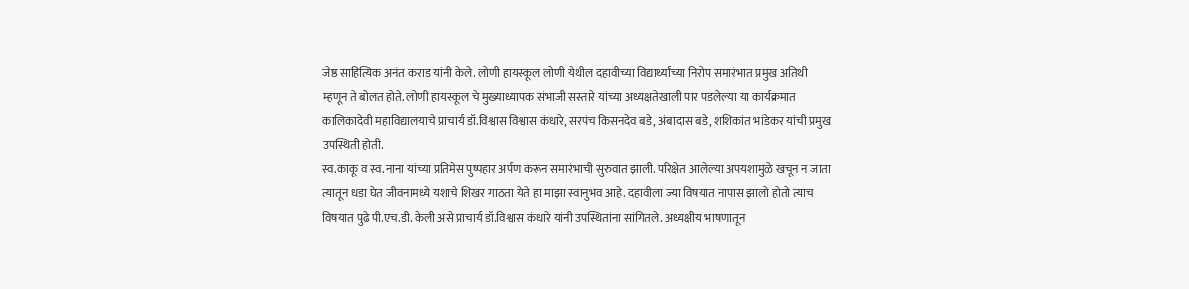जेष्ठ साहित्यिक अनंत कराड यांनी केले. लोणी हायस्कूल लोणी येथील दहावीच्या विद्यार्थ्यांच्या निरोप समारंभात प्रमुख अतिथी म्हणून ते बोलत होते. लोणी हायस्कूल चे मुख्याध्यापक संभाजी सस्तारे यांच्या अध्यक्षतेखाली पार पडलेल्या या कार्यक्रमात कालिकादेवी महाविद्यालयाचे प्राचार्य डॉ.विश्वास विश्वास कंधारे, सरपंच किसनदेव बडे, अंबादास बडे, शशिकांत भांडेकर यांची प्रमुख उपस्थिती होती.
स्व.काकू व स्व.नाना यांच्या प्रतिमेस पुष्पहार अर्पण करून समारंभाची सुरुवात झाली. परिक्षेत आलेल्या अपयशामुळे खचून न जाता त्यातून धडा घेत जीवनामध्ये यशाचे शिखर गाठता येते हा माझा स्वानुभव आहे. दहावीला ज्या विषयात नापास झालो होतो त्याच विषयात पुढे पी.एच.डी. केली असे प्राचार्य डॉ.विश्वास कंधारे यांनी उपस्थितांना सांगितले. अध्यक्षीय भाषणातून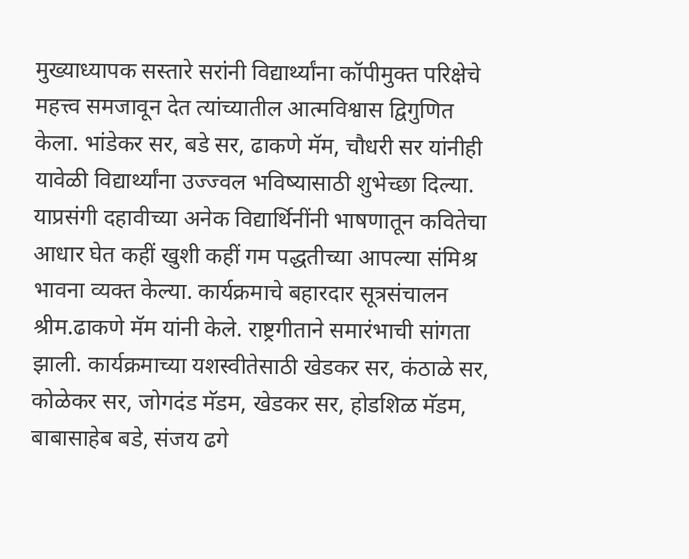मुख्याध्यापक सस्तारे सरांनी विद्यार्थ्यांना कॉपीमुक्त परिक्षेचे महत्त्व समजावून देत त्यांच्यातील आत्मविश्वास द्विगुणित केला. भांडेकर सर, बडे सर, ढाकणे मॅम, चौधरी सर यांनीही यावेळी विद्यार्थ्यांना उज्ज्वल भविष्यासाठी शुभेच्छा दिल्या.
याप्रसंगी दहावीच्या अनेक विद्यार्थिनींनी भाषणातून कवितेचा आधार घेत कहीं खुशी कहीं गम पद्धतीच्या आपल्या संमिश्र भावना व्यक्त केल्या. कार्यक्रमाचे बहारदार सूत्रसंचालन श्रीम.ढाकणे मॅम यांनी केले. राष्ट्रगीताने समारंभाची सांगता झाली. कार्यक्रमाच्या यशस्वीतेसाठी खेडकर सर, कंठाळे सर, कोळेकर सर, जोगदंड मॅडम, खेडकर सर, होडशिळ मॅडम, बाबासाहेब बडे, संजय ढगे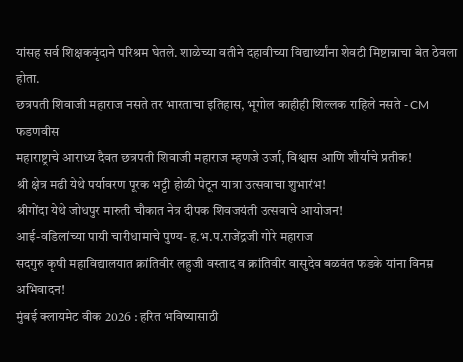यांसह सर्व शिक्षकवृंदाने परिश्रम घेतले. शाळेच्या वतीने दहावीच्या विद्यार्थ्यांना शेवटी मिष्टान्नाचा बेत ठेवला होता.
छत्रपती शिवाजी महाराज नसते तर भारताचा इतिहास, भूगोल काहीही शिल्लक राहिले नसते - CM फडणवीस
महाराष्ट्राचे आराध्य दैवत छत्रपती शिवाजी महाराज म्हणजे उर्जा, विश्वास आणि शौर्याचे प्रतीक!
श्री क्षेत्र मढी येथे पर्यावरण पूरक भट्टी होळी पेटून यात्रा उत्सवाचा शुभारंभ!
श्रीगोंदा येथे जोधपुर मारुती चौकात नेत्र दीपक शिवजयंती उत्सवाचे आयोजन!
आई-वडिलांच्या पायी चारीधामाचे पुण्य- ह.भ.प.राजेंद्रजी गोरे महाराज
सदगुरु कृषी महाविद्यालयात क्रांतिवीर लहुजी वस्ताद व क्रांतिवीर वासुदेव बळवंत फडके यांना विनम्र अभिवादन!
मुंबई क्लायमेट वीक 2026 : हरित भविष्यासाठी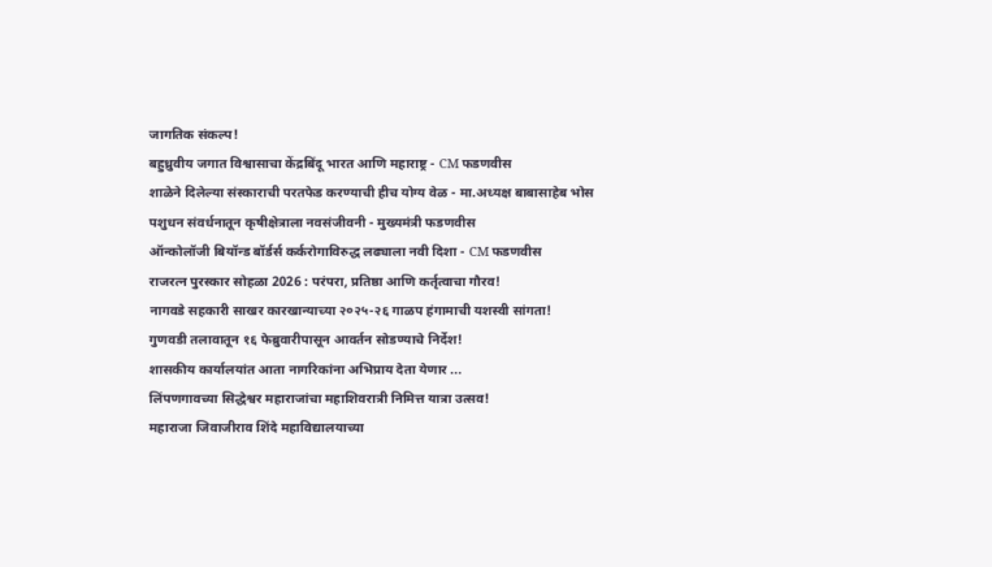जागतिक संकल्प!
बहुध्रुवीय जगात विश्वासाचा केंद्रबिंदू भारत आणि महाराष्ट्र - CM फडणवीस
शाळेने दिलेल्या संस्काराची परतफेड करण्याची हीच योग्य वेळ - मा.अध्यक्ष बाबासाहेब भोस
पशुधन संवर्धनातून कृषीक्षेत्राला नवसंजीवनी - मुख्यमंत्री फडणवीस
ऑन्कोलॉजी बियॉन्ड बॉर्डर्स कर्करोगाविरुद्ध लढ्याला नवी दिशा - CM फडणवीस
राजरत्न पुरस्कार सोहळा 2026 : परंपरा, प्रतिष्ठा आणि कर्तृत्वाचा गौरव!
नागवडे सहकारी साखर कारखान्याच्या २०२५-२६ गाळप हंगामाची यशस्वी सांगता!
गुणवडी तलावातून १६ फेब्रुवारीपासून आवर्तन सोडण्याचे निर्देश!
शासकीय कार्यालयांत आता नागरिकांना अभिप्राय देता येणार ...
लिंपणगावच्या सिद्धेश्वर महाराजांचा महाशिवरात्री निमित्त यात्रा उत्सव!
महाराजा जिवाजीराव शिंदे महाविद्यालयाच्या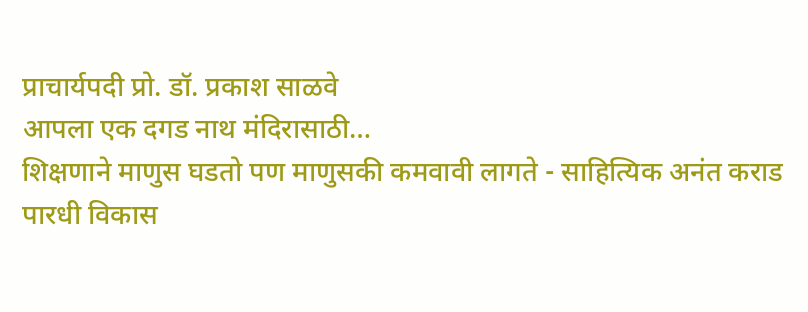प्राचार्यपदी प्रो. डॉ. प्रकाश साळवे
आपला एक दगड नाथ मंदिरासाठी…
शिक्षणाने माणुस घडतो पण माणुसकी कमवावी लागते - साहित्यिक अनंत कराड
पारधी विकास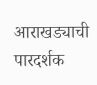आराखड्याची पारदर्शक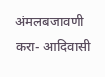अंमलबजावणी करा- आदिवासी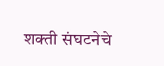शक्ती संघटनेचे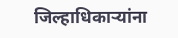जिल्हाधिकाऱ्यांना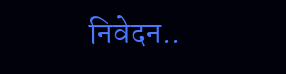निवेदन..